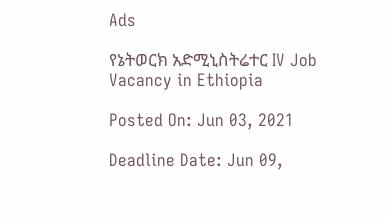Ads

የኔትወርክ አድሚኒስትሬተር IV Job Vacancy in Ethiopia

Posted On: Jun 03, 2021

Deadline Date: Jun 09,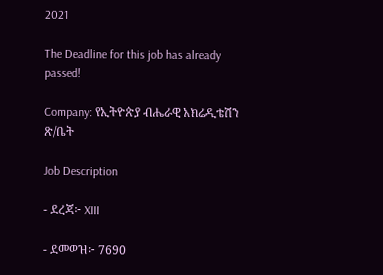2021

The Deadline for this job has already passed!

Company: የኢትዮጵያ ብሔራዊ አክሬዲቴሽን ጽ/ቤት

Job Description

- ደረጃ፦ XIII

- ደመወዝ፦ 7690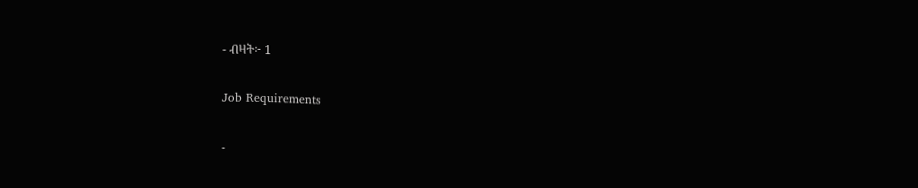- ብዛት፦ 1

Job Requirements

-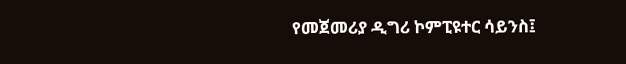የመጀመሪያ ዲግሪ ኮምፒዩተር ሳይንስ፤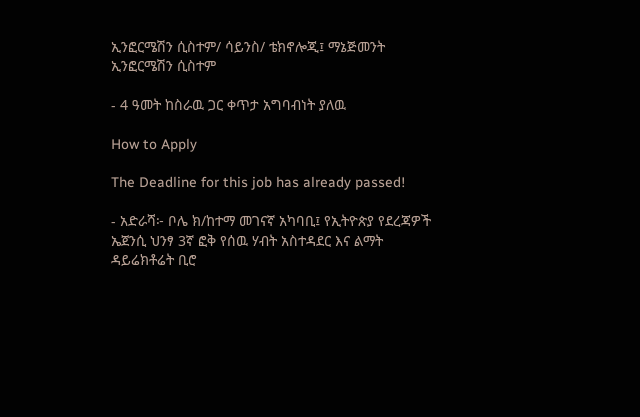ኢንፎርሜሽን ሲስተም/ ሳይንስ/ ቴክኖሎጂ፤ ማኔጅመንት ኢንፎርሜሽን ሲስተም

- 4 ዓመት ከስራዉ ጋር ቀጥታ አግባብነት ያለዉ

How to Apply

The Deadline for this job has already passed!

- አድራሻ፦ ቦሌ ክ/ከተማ መገናኛ አካባቢ፤ የኢትዮጵያ የደረጃዎች ኤጀንሲ ህንፃ 3ኛ ፎቅ የሰዉ ሃብት አስተዳደር እና ልማት ዳይሬክቶሬት ቢሮ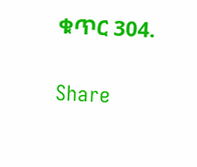ቁጥር 304.

Share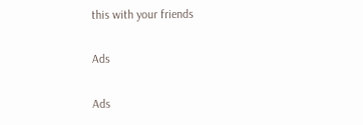this with your friends

Ads

Ads